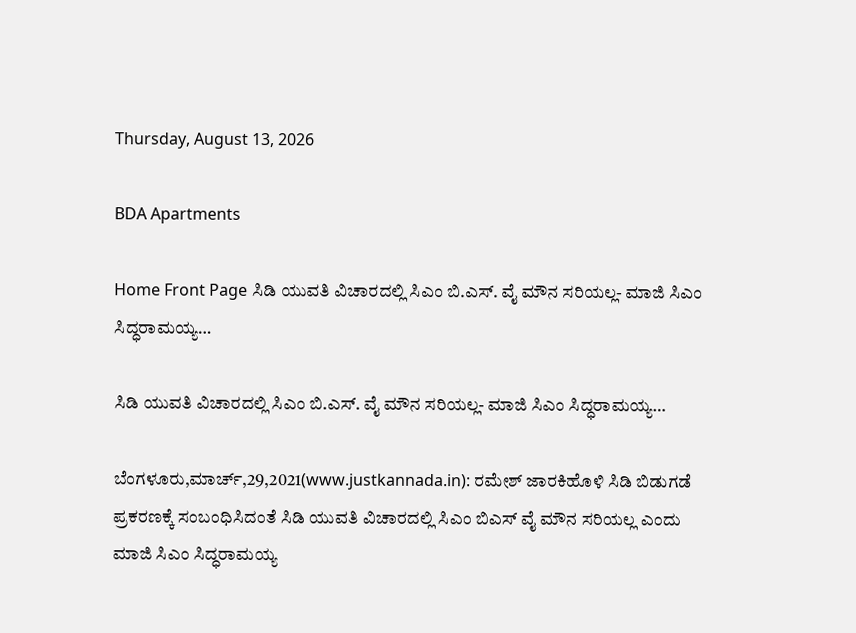Thursday, August 13, 2026

BDA Apartments

Home Front Page ಸಿಡಿ ಯುವತಿ ವಿಚಾರದಲ್ಲಿ ಸಿಎಂ ಬಿ.ಎಸ್. ವೈ ಮೌನ ಸರಿಯಲ್ಲ- ಮಾಜಿ ಸಿಎಂ ಸಿದ್ಧರಾಮಯ್ಯ…

ಸಿಡಿ ಯುವತಿ ವಿಚಾರದಲ್ಲಿ ಸಿಎಂ ಬಿ.ಎಸ್. ವೈ ಮೌನ ಸರಿಯಲ್ಲ- ಮಾಜಿ ಸಿಎಂ ಸಿದ್ಧರಾಮಯ್ಯ…

ಬೆಂಗಳೂರು,ಮಾರ್ಚ್,29,2021(www.justkannada.in): ರಮೇಶ್ ಜಾರಕಿಹೊಳಿ ಸಿಡಿ ಬಿಡುಗಡೆ ಪ್ರಕರಣಕ್ಕೆ ಸಂಬಂಧಿಸಿದಂತೆ ಸಿಡಿ ಯುವತಿ ವಿಚಾರದಲ್ಲಿ ಸಿಎಂ ಬಿಎಸ್ ವೈ ಮೌನ ಸರಿಯಲ್ಲ ಎಂದು ಮಾಜಿ ಸಿಎಂ ಸಿದ್ಧರಾಮಯ್ಯ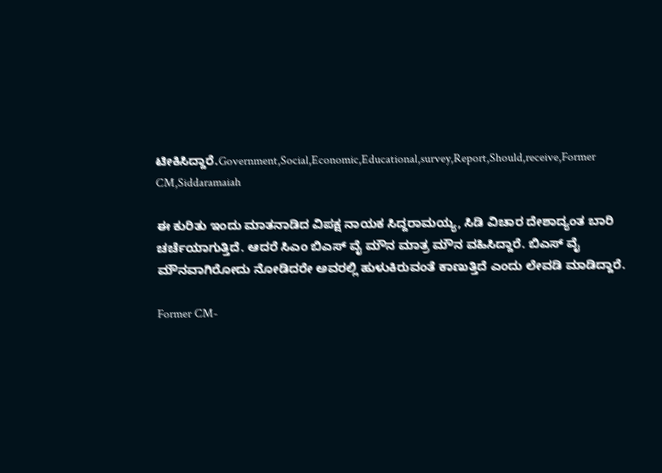ಟೀಕಿಸಿದ್ದಾರೆ.Government,Social,Economic,Educational,survey,Report,Should,receive,Former CM,Siddaramaiah

ಈ ಕುರಿತು ಇಂದು ಮಾತನಾಡಿದ ವಿಪಕ್ಷ ನಾಯಕ ಸಿದ್ದರಾಮಯ್ಯ, ಸಿಡಿ ವಿಚಾರ ದೇಶಾದ್ಯಂತ ಬಾರಿ ಚರ್ಚೆಯಾಗುತ್ತಿದೆ. ಆದರೆ ಸಿಎಂ ಬಿಎಸ್ ವೈ ಮೌನ ಮಾತ್ರ ಮೌನ ವಹಿಸಿದ್ದಾರೆ. ಬಿಎಸ್ ವೈ ಮೌನವಾಗಿರೋದು ನೋಡಿದರೇ ಅವರಲ್ಲಿ ಹುಳುಕಿರುವಂತೆ ಕಾಣುತ್ತಿದೆ ಎಂದು ಲೇವಡಿ ಮಾಡಿದ್ದಾರೆ.

Former CM-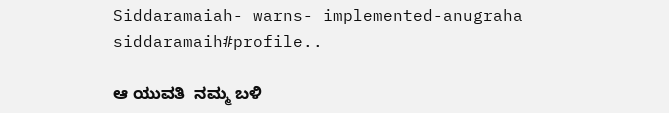Siddaramaiah- warns- implemented-anugraha
siddaramaih#profile..

ಆ ಯುವತಿ  ನಮ್ಮ ಬಳಿ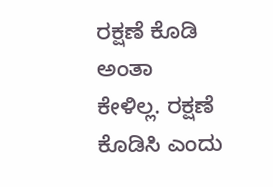ರಕ್ಷಣೆ ಕೊಡಿ ಅಂತಾ  ಕೇಳಿಲ್ಲ. ರಕ್ಷಣೆ ಕೊಡಿಸಿ ಎಂದು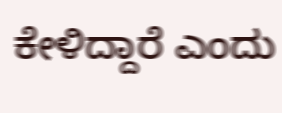ಕೇಳಿದ್ದಾರೆ ಎಂದು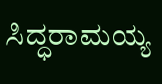ಸಿದ್ಧರಾಮಯ್ಯ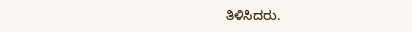ತಿಳಿಸಿದರು.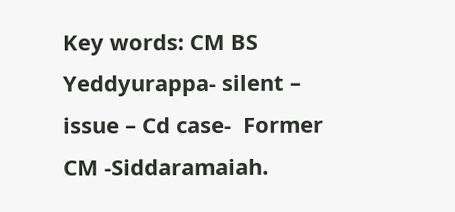Key words: CM BS Yeddyurappa- silent – issue – Cd case-  Former CM -Siddaramaiah.